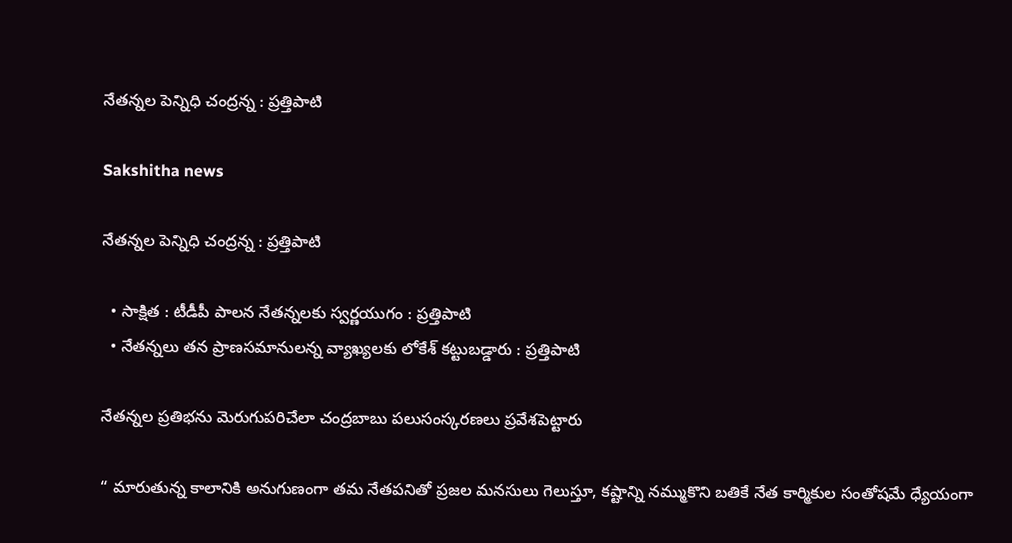నేతన్నల పెన్నిధి చంద్రన్న : ప్రత్తిపాటి

Sakshitha news

నేతన్నల పెన్నిధి చంద్రన్న : ప్రత్తిపాటి

  • సాక్షిత : టీడీపీ పాలన నేతన్నలకు స్వర్ణయుగం : ప్రత్తిపాటి
  • నేతన్నలు తన ప్రాణసమానులన్న వ్యాఖ్యలకు లోకేశ్ కట్టుబడ్డారు : ప్రత్తిపాటి

నేతన్నల ప్రతిభను మెరుగుపరిచేలా చంద్రబాబు పలుసంస్కరణలు ప్రవేశపెట్టారు

“ మారుతున్న కాలానికి అనుగుణంగా తమ నేతపనితో ప్రజల మనసులు గెలుస్తూ, కష్టాన్ని నమ్ముకొని బతికే నేత కార్మికుల సంతోషమే ధ్యేయంగా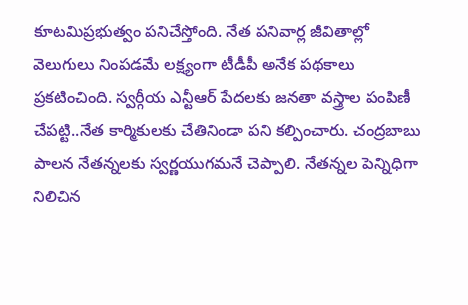కూటమిప్రభుత్వం పనిచేస్తోంది. నేత పనివార్ల జీవితాల్లో వెలుగులు నింపడమే లక్ష్యంగా టీడీపీ అనేక పథకాలు ప్రకటించింది. స్వర్గీయ ఎన్టీఆర్ పేదలకు జనతా వస్త్రాల పంపిణీ చేపట్టి..నేత కార్మికులకు చేతినిండా పని కల్పించారు. చంద్రబాబు పాలన నేతన్నలకు స్వర్ణయుగమనే చెప్పాలి. నేతన్నల పెన్నిధిగా నిలిచిన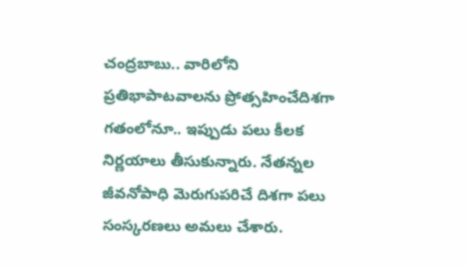చంద్రబాబు.. వారిలోని ప్రతిభాపాటవాలను ప్రోత్సహించేదిశగా గతంలోనూ.. ఇప్పుడు పలు కీలక నిర్ణయాలు తీసుకున్నారు. నేతన్నల జీవనోపాధి మెరుగుపరిచే దిశగా పలు సంస్కరణలు అమలు చేశారు.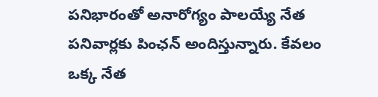పనిభారంతో అనారోగ్యం పాలయ్యే నేత పనివార్లకు పింఛన్ అందిస్తున్నారు. కేవలం ఒక్క నేత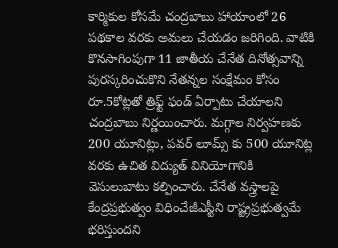కార్మికుల కోసమే చంద్రబాబు హాయాంలో 26 పథకాల వరకు అమలు చేయడం జరిగింది. వాటికి కొనసాగింపుగా 11 జాతీయ చేనేత దినోత్సవాన్ని పురస్కరించుకొని నేతన్నల సంక్షేమం కోసం రూ.5కోట్లతో త్రిఫ్ట్ ఫండ్ ఏర్పాటు చేయాలని చంద్రబాబు నిర్ణయించారు. మగ్గాల నిర్వహణకు 200 యూనిట్లు, పవర్ లూమ్స్ కు 500 యూనిట్ల వరకు ఉచిత విద్యుత్ వినియోగానికి వెసులుబాటు కల్పించారు. చేనేత వస్త్రాలపై కేంద్రప్రభుత్వం విధించేజీఎస్టీని రాష్ట్రప్రభుత్వమే భరిస్తుందని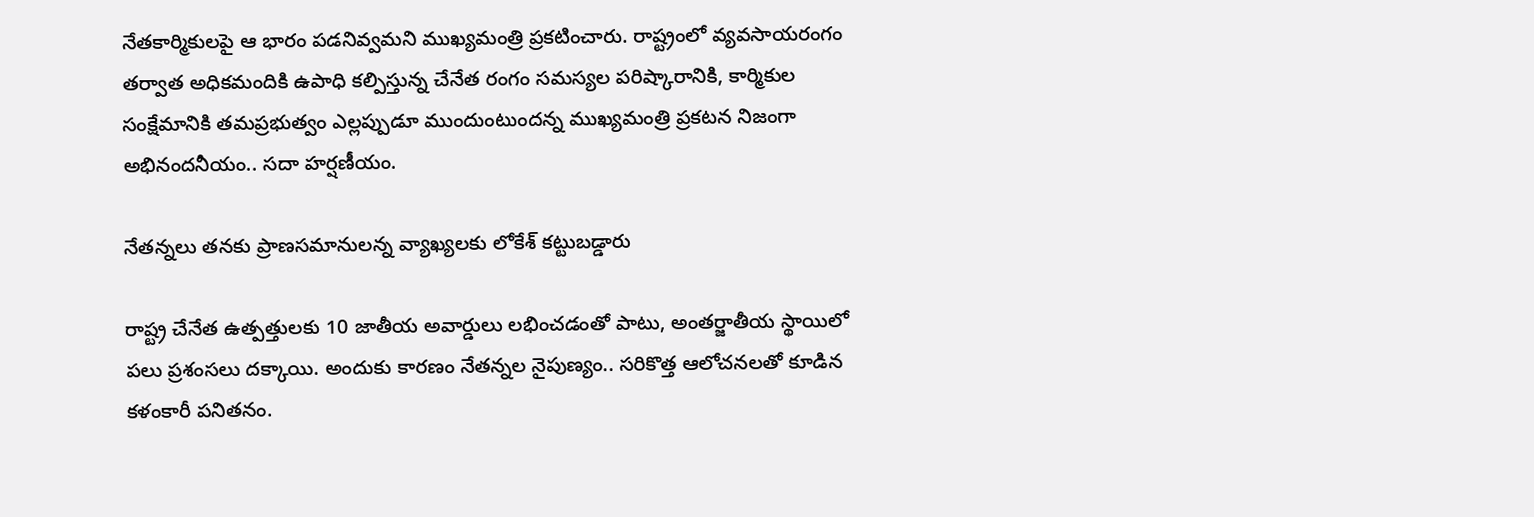నేతకార్మికులపై ఆ భారం పడనివ్వమని ముఖ్యమంత్రి ప్రకటించారు. రాష్ట్రంలో వ్యవసాయరంగం తర్వాత అధికమందికి ఉపాధి కల్పిస్తున్న చేనేత రంగం సమస్యల పరిష్కారానికి, కార్మికుల సంక్షేమానికి తమప్రభుత్వం ఎల్లప్పుడూ ముందుంటుందన్న ముఖ్యమంత్రి ప్రకటన నిజంగా అభినందనీయం.. సదా హర్షణీయం.

నేతన్నలు తనకు ప్రాణసమానులన్న వ్యాఖ్యలకు లోకేశ్ కట్టుబడ్డారు

రాష్ట్ర చేనేత ఉత్పత్తులకు 10 జాతీయ అవార్డులు లభించడంతో పాటు, అంతర్జాతీయ స్థాయిలో పలు ప్రశంసలు దక్కాయి. అందుకు కారణం నేతన్నల నైపుణ్యం.. సరికొత్త ఆలోచనలతో కూడిన కళంకారీ పనితనం.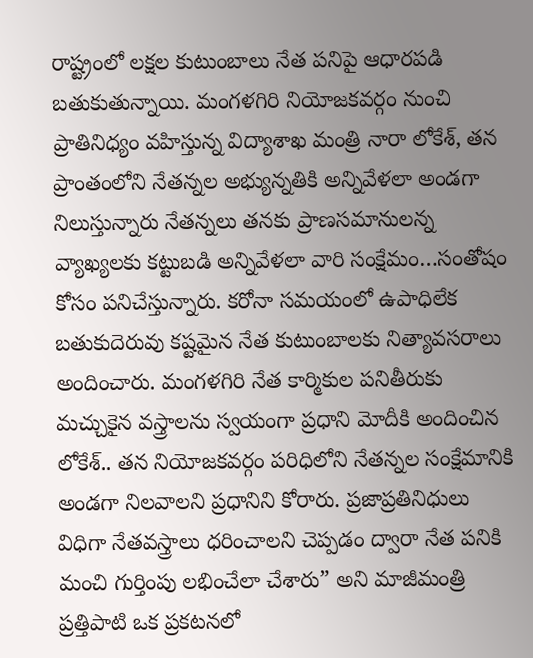రాష్ట్రంలో లక్షల కుటుంబాలు నేత పనిపై ఆధారపడి బతుకుతున్నాయి. మంగళగిరి నియోజకవర్గం నుంచి ప్రాతినిధ్యం వహిస్తున్న విద్యాశాఖ మంత్రి నారా లోకేశ్, తన ప్రాంతంలోని నేతన్నల అభ్యున్నతికి అన్నివేళలా అండగా నిలుస్తున్నారు నేతన్నలు తనకు ప్రాణసమానులన్న వ్యాఖ్యలకు కట్టుబడి అన్నివేళలా వారి సంక్షేమం…సంతోషం కోసం పనిచేస్తున్నారు. కరోనా సమయంలో ఉపాధిలేక బతుకుదెరువు కష్టమైన నేత కుటుంబాలకు నిత్యావసరాలు అందించారు. మంగళగిరి నేత కార్మికుల పనితీరుకు మచ్చుకైన వస్త్రాలను స్వయంగా ప్రధాని మోదీకి అందించిన లోకేశ్.. తన నియోజకవర్గం పరిధిలోని నేతన్నల సంక్షేమానికి అండగా నిలవాలని ప్రధానిని కోరారు. ప్రజాప్రతినిధులు విధిగా నేతవస్త్రాలు ధరించాలని చెప్పడం ద్వారా నేత పనికి మంచి గుర్తింపు లభించేలా చేశారు” అని మాజీమంత్రి ప్రత్తిపాటి ఒక ప్రకటనలో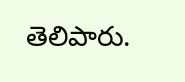తెలిపారు.